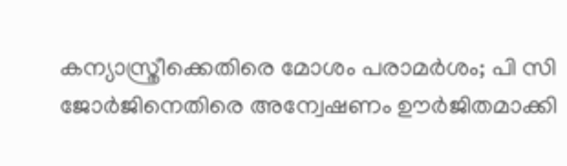കന്യാസ്ത്രീക്കെതിരെ മോശം പരാമര്‍ശം; പി സി ജോര്‍ജിനെതിരെ അന്വേഷണം ഊര്‍ജിതമാക്കി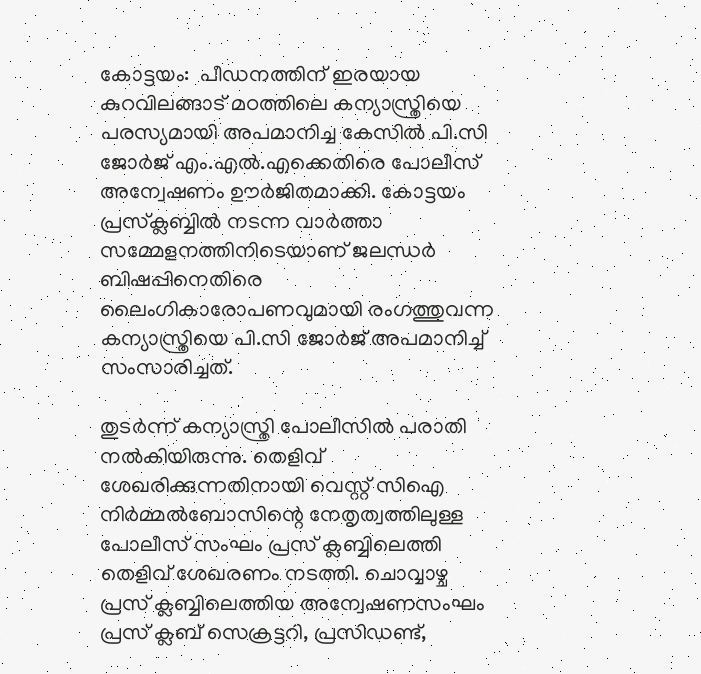കോട്ടയം:  പീഡനത്തിന് ഇരയായ കുറവിലങ്ങാട് മഠത്തിലെ കന്യാസ്ത്രിയെ പരസ്യമായി അപമാനിച്ച കേസില്‍ പി.സി ജോര്‍ജ് എം.എല്‍.എക്കെതിരെ പോലീസ് അന്വേഷണം ഊര്‍ജിതമാക്കി. കോട്ടയം പ്രസ്‌ക്ലബ്ബില്‍ നടന്ന വാര്‍ത്താ സമ്മേളനത്തിനിടെയാണ് ജലന്ധര്‍ ബിഷപ്പിനെതിരെ ലൈംഗികാരോപണവുമായി രംഗത്തുവന്ന കന്യാസ്ത്രിയെ പി.സി ജോര്‍ജ് അപമാനിച്ച്‌ സംസാരിച്ചത്.

തുടര്‍ന്ന് കന്യാസ്ത്രി പോലീസില്‍ പരാതി നല്‍കിയിരുന്നു. തെളിവ് ശേഖരിക്കുന്നതിനായി വെസ്റ്റ് സിഐ നിര്‍മ്മല്‍ബോസിന്റെ നേതൃത്വത്തിലുള്ള പോലീസ് സംഘം പ്രസ് ക്ലബ്ബിലെത്തി തെളിവ് ശേഖരണം നടത്തി. ചൊവ്വാഴ്ച പ്രസ് ക്ലബ്ബിലെത്തിയ അന്വേഷണസംഘം പ്രസ് ക്ലബ് സെക്രട്ടറി, പ്രസിഡണ്ട്,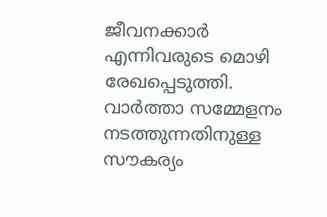ജീവനക്കാര്‍ എന്നിവരുടെ മൊഴി രേഖപ്പെടുത്തി. വാര്‍ത്താ സമ്മേളനം നടത്തുന്നതിനുള്ള സൗകര്യം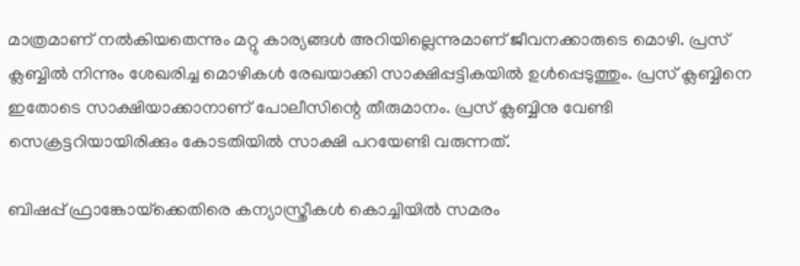മാത്രമാണ് നല്‍കിയതെന്നും മറ്റു കാര്യങ്ങള്‍ അറിയില്ലെന്നുമാണ് ജീവനക്കാരുടെ മൊഴി. പ്രസ് ക്ലബ്ബില്‍ നിന്നും ശേഖരിച്ച മൊഴികള്‍ രേഖയാക്കി സാക്ഷിപ്പട്ടികയില്‍ ഉള്‍പ്പെടുത്തും. പ്രസ് ക്ലബ്ബിനെ ഇതോടെ സാക്ഷിയാക്കാനാണ് പോലീസിന്റെ തീരുമാനം. പ്രസ് ക്ലബ്ബിനു വേണ്ടി സെക്രട്ടറിയായിരിക്കും കോടതിയില്‍ സാക്ഷി പറയേണ്ടി വരുന്നത്.

ബിഷപ്പ് ഫ്രാങ്കോയ്‌ക്കെതിരെ കന്യാസ്ത്രീകള്‍ കൊച്ചിയില്‍ സമരം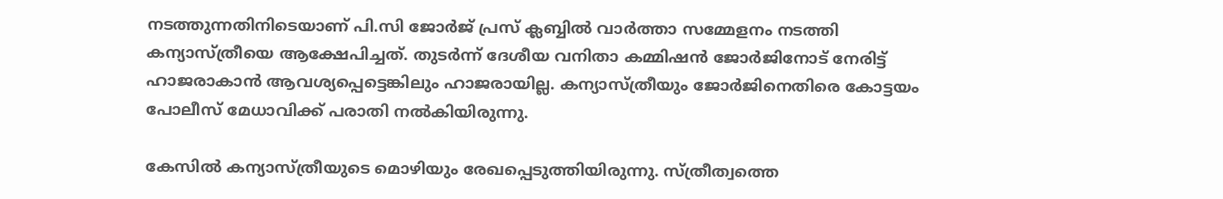നടത്തുന്നതിനിടെയാണ് പി.സി ജോര്‍ജ് പ്രസ് ക്ലബ്ബില്‍ വാര്‍ത്താ സമ്മേളനം നടത്തി കന്യാസ്ത്രീയെ ആക്ഷേപിച്ചത്. തുടര്‍ന്ന് ദേശീയ വനിതാ കമ്മിഷന്‍ ജോര്‍ജിനോട് നേരിട്ട് ഹാജരാകാന്‍ ആവശ്യപ്പെട്ടെങ്കിലും ഹാജരായില്ല. കന്യാസ്ത്രീയും ജോര്‍ജിനെതിരെ കോട്ടയം പോലീസ് മേധാവിക്ക് പരാതി നല്‍കിയിരുന്നു.

കേസില്‍ കന്യാസ്ത്രീയുടെ മൊഴിയും രേഖപ്പെടുത്തിയിരുന്നു. സ്ത്രീത്വത്തെ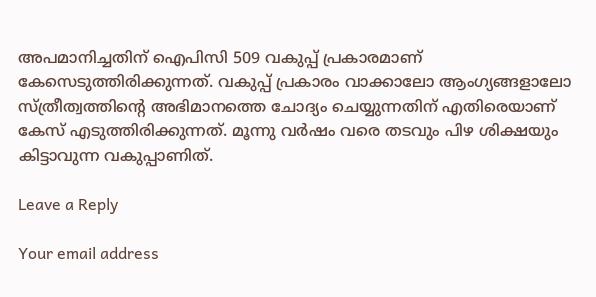അപമാനിച്ചതിന് ഐപിസി 509 വകുപ്പ് പ്രകാരമാണ് കേസെടുത്തിരിക്കുന്നത്. വകുപ്പ് പ്രകാരം വാക്കാലോ ആംഗ്യങ്ങളാലോ സ്ത്രീത്വത്തിന്റെ അഭിമാനത്തെ ചോദ്യം ചെയ്യുന്നതിന് എതിരെയാണ് കേസ് എടുത്തിരിക്കുന്നത്. മൂന്നു വര്‍ഷം വരെ തടവും പിഴ ശിക്ഷയും കിട്ടാവുന്ന വകുപ്പാണിത്.

Leave a Reply

Your email address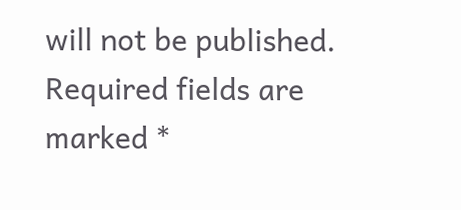will not be published. Required fields are marked *